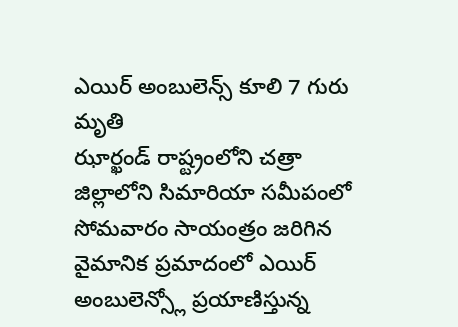ఎయిర్ అంబులెన్స్ కూలి 7 గురు మృతి
ఝార్ఖండ్ రాష్ట్రంలోని చత్రా జిల్లాలోని సిమారియా సమీపంలో సోమవారం సాయంత్రం జరిగిన వైమానిక ప్రమాదంలో ఎయిర్ అంబులెన్స్లో ప్రయాణిస్తున్న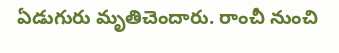ఏడుగురు మృతిచెందారు. రాంచీ నుంచి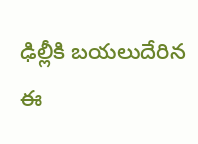ఢిల్లీకి బయలుదేరిన ఈ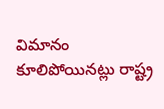విమానం కూలిపోయినట్లు రాష్ట్ర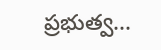ప్రభుత్వ...